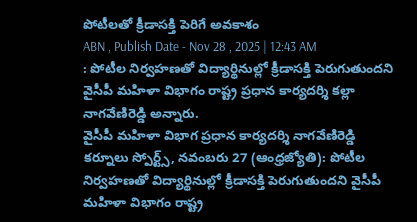పోటీలతో క్రీడాసక్తి పెరిగే అవకాశం
ABN , Publish Date - Nov 28 , 2025 | 12:43 AM
: పోటీల నిర్వహణతో విద్యార్థినుల్లో క్రీడాసక్తి పెరుగుతుందని వైసీపీ మహిళా విభాగం రాష్ట్ర ప్రధాన కార్యదర్శి కల్లా నాగవేణిరెడ్డి అన్నారు.
వైసీపీ మహిళా విభాగ ప్రధాన కార్యదర్శి నాగవేణిరెడ్డి
కర్నూలు స్పోర్ట్స్, నవంబరు 27 (ఆంధ్రజ్యోతి): పోటీల నిర్వహణతో విద్యార్థినుల్లో క్రీడాసక్తి పెరుగుతుందని వైసీపీ మహిళా విభాగం రాష్ట్ర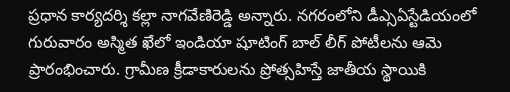ప్రధాన కార్యదర్శి కల్లా నాగవేణిరెడ్డి అన్నారు. నగరంలోని డీఎ్సఏస్టేడియంలో గురువారం అస్మిత ఖేలో ఇండియా షూటింగ్ బాల్ లీగ్ పోటీలను ఆమె ప్రారంభించారు. గ్రామీణ క్రీడాకారులను ప్రోత్సహిస్తే జాతీయ స్థాయికి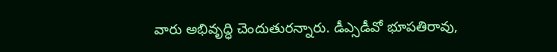వారు అభివృద్ధి చెందుతురన్నారు. డీఎ్సడీవో భూపతిరావు,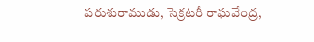పరుశురాముడు, సెక్రటరీ రాఘవేంద్ర,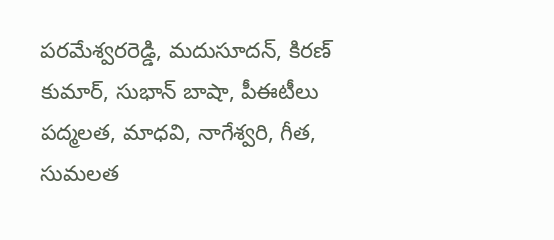పరమేశ్వరరెడ్డి, మదుసూదన్, కిరణ్ కుమార్, సుభాన్ బాషా, పీఈటీలు పద్మలత, మాధవి, నాగేశ్వరి, గీత, సుమలత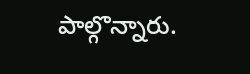పాల్గొన్నారు.